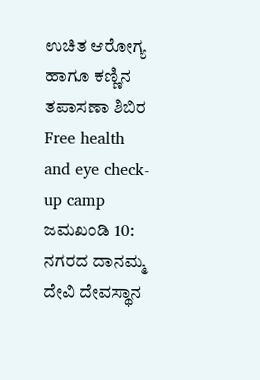ಉಚಿತ ಆರೋಗ್ಯ ಹಾಗೂ ಕಣ್ಣಿನ ತಪಾಸಣಾ ಶಿಬಿರ
Free health and eye check-up camp
ಜಮಖಂಡಿ 10: ನಗರದ ದಾನಮ್ಮ ದೇವಿ ದೇವಸ್ಥಾನ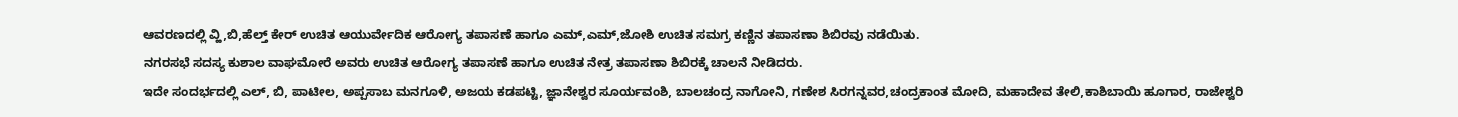ಆವರಣದಲ್ಲಿ ವ್ಹಿ,ಬಿ,ಹೆಲ್ತ್ ಕೇರ್ ಉಚಿತ ಆಯುರ್ವೇದಿಕ ಆರೋಗ್ಯ ತಪಾಸಣೆ ಹಾಗೂ ಎಮ್,ಎಮ್,ಜೋಶಿ ಉಚಿತ ಸಮಗ್ರ ಕಣ್ಣಿನ ತಪಾಸಣಾ ಶಿಬಿರವು ನಡೆಯಿತು.
ನಗರಸಭೆ ಸದಸ್ಯ ಕುಶಾಲ ವಾಘಮೋರೆ ಅವರು ಉಚಿತ ಆರೋಗ್ಯ ತಪಾಸಣೆ ಹಾಗೂ ಉಚಿತ ನೇತ್ರ ತಪಾಸಣಾ ಶಿಬಿರಕ್ಕೆ ಚಾಲನೆ ನೀಡಿದರು.
ಇದೇ ಸಂದರ್ಭದಲ್ಲಿ ಎಲ್, ಬಿ, ಪಾಟೀಲ, ಅಪ್ಪಸಾಬ ಮನಗೂಳಿ, ಅಜಯ ಕಡಪಟ್ಟಿ, ಜ್ಞಾನೇಶ್ವರ ಸೂರ್ಯವಂಶಿ, ಬಾಲಚಂದ್ರ ನಾಗೋನಿ, ಗಣೇಶ ಸಿರಗನ್ನವರ,ಚಂದ್ರಕಾಂತ ಮೋದಿ, ಮಹಾದೇವ ತೇಲಿ,ಕಾಶಿಬಾಯಿ ಹೂಗಾರ, ರಾಜೇಶ್ವರಿ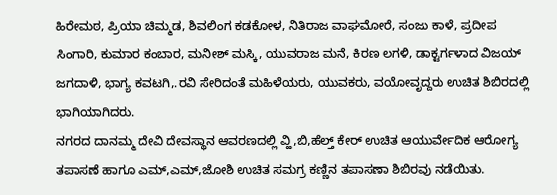ಹಿರೇಮಠ, ಪ್ರಿಯಾ ಚಿಮ್ಮಡ, ಶಿವಲಿಂಗ ಕಡಕೋಳ, ನಿತಿರಾಜ ವಾಘಮೋರೆ, ಸಂಜು ಕಾಳೆ, ಪ್ರದೀಪ ಸಿಂಗಾರಿ, ಕುಮಾರ ಕಂಬಾರ, ಮನೀಶ್ ಮಸ್ಕಿ, ಯುವರಾಜ ಮನೆ, ಕಿರಣ ಲಗಳಿ, ಡಾಕ್ಟರ್ಗಳಾದ ವಿಜಯ್ ಜಗದಾಳಿ, ಭಾಗ್ಯ ಕವಟಗಿ,.ರವಿ ಸೇರಿದಂತೆ ಮಹಿಳೆಯರು, ಯುವಕರು, ವಯೋವೃದ್ದರು ಉಚಿತ ಶಿಬಿರದಲ್ಲಿ ಭಾಗಿಯಾಗಿದರು.
ನಗರದ ದಾನಮ್ಮ ದೇವಿ ದೇವಸ್ಥಾನ ಆವರಣದಲ್ಲಿ ವ್ಹಿ,ಬಿ,ಹೆಲ್ತ್ ಕೇರ್ ಉಚಿತ ಆಯುರ್ವೇದಿಕ ಆರೋಗ್ಯ ತಪಾಸಣೆ ಹಾಗೂ ಎಮ್,ಎಮ್,ಜೋಶಿ ಉಚಿತ ಸಮಗ್ರ ಕಣ್ಣಿನ ತಪಾಸಣಾ ಶಿಬಿರವು ನಡೆಯಿತು.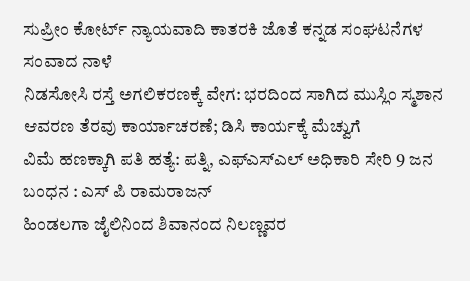ಸುಪ್ರೀಂ ಕೋರ್ಟ್ ನ್ಯಾಯವಾದಿ ಕಾತರಕಿ ಜೊತೆ ಕನ್ನಡ ಸಂಘಟನೆಗಳ ಸಂವಾದ ನಾಳೆ
ನಿಡಸೋಸಿ ರಸ್ತೆ ಅಗಲಿಕರಣಕ್ಕೆ ವೇಗ: ಭರದಿಂದ ಸಾಗಿದ ಮುಸ್ಲಿಂ ಸ್ಮಶಾನ ಆವರಣ ತೆರವು ಕಾರ್ಯಾಚರಣೆ; ಡಿಸಿ ಕಾರ್ಯಕ್ಕೆ ಮೆಚ್ವುಗೆ
ವಿಮೆ ಹಣಕ್ಕಾಗಿ ಪತಿ ಹತ್ಯೆ: ಪತ್ನಿ, ಎಫ್ಎಸ್ಎಲ್ ಅಧಿಕಾರಿ ಸೇರಿ 9 ಜನ ಬಂಧನ : ಎಸ್ ಪಿ ರಾಮರಾಜನ್
ಹಿಂಡಲಗಾ ಜೈಲಿನಿಂದ ಶಿವಾನಂದ ನಿಲಣ್ಣವರ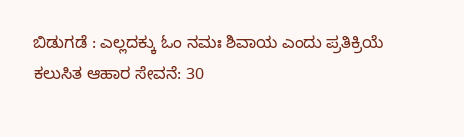ಬಿಡುಗಡೆ : ಎಲ್ಲದಕ್ಕು ಓಂ ನಮಃ ಶಿವಾಯ ಎಂದು ಪ್ರತಿಕ್ರಿಯೆ
ಕಲುಸಿತ ಆಹಾರ ಸೇವನೆ: 30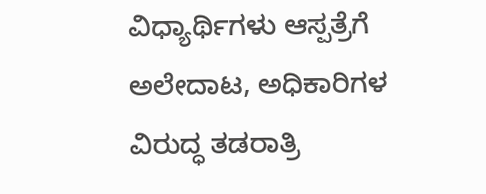ವಿಧ್ಯಾರ್ಥಿಗಳು ಆಸ್ಪತ್ರೆಗೆ ಅಲೇದಾಟ, ಅಧಿಕಾರಿಗಳ ವಿರುದ್ಧ ತಡರಾತ್ರಿ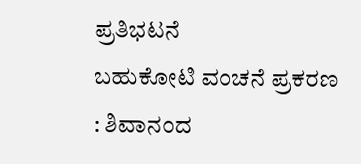ಪ್ರತಿಭಟನೆ
ಬಹುಕೋಟಿ ವಂಚನೆ ಪ್ರಕರಣ : ಶಿವಾನಂದ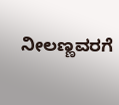ನೀಲಣ್ಣವರಗೆ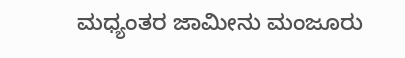ಮಧ್ಯಂತರ ಜಾಮೀನು ಮಂಜೂರು